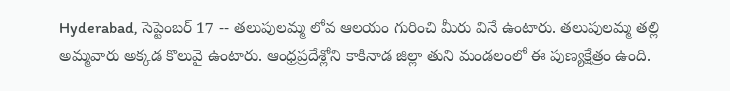Hyderabad, సెప్టెంబర్ 17 -- తలుపులమ్మ లోవ ఆలయం గురించి మీరు వినే ఉంటారు. తలుపులమ్మ తల్లి అమ్మవారు అక్కడ కొలువై ఉంటారు. ఆంధ్రప్రదేశ్లోని కాకినాడ జిల్లా తుని మండలంలో ఈ పుణ్యక్షేత్రం ఉంది.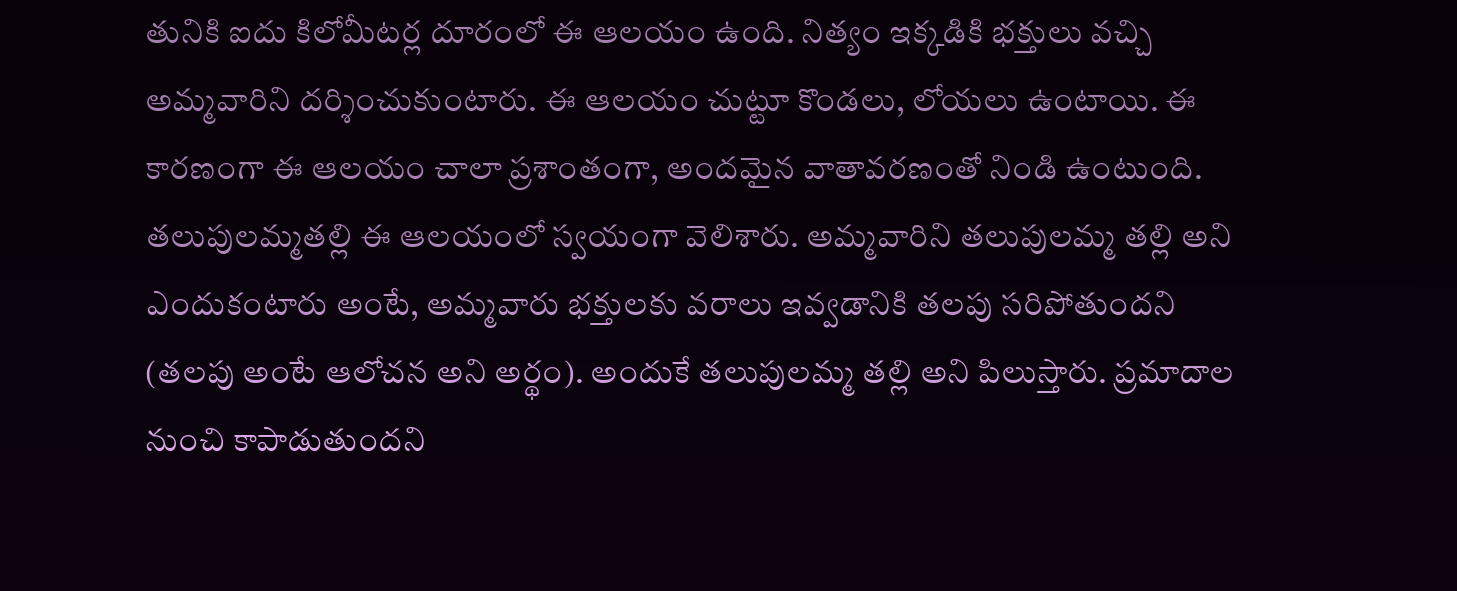తునికి ఐదు కిలోమీటర్ల దూరంలో ఈ ఆలయం ఉంది. నిత్యం ఇక్కడికి భక్తులు వచ్చి అమ్మవారిని దర్శించుకుంటారు. ఈ ఆలయం చుట్టూ కొండలు, లోయలు ఉంటాయి. ఈ కారణంగా ఈ ఆలయం చాలా ప్రశాంతంగా, అందమైన వాతావరణంతో నిండి ఉంటుంది.
తలుపులమ్మతల్లి ఈ ఆలయంలో స్వయంగా వెలిశారు. అమ్మవారిని తలుపులమ్మ తల్లి అని ఎందుకంటారు అంటే, అమ్మవారు భక్తులకు వరాలు ఇవ్వడానికి తలపు సరిపోతుందని (తలపు అంటే ఆలోచన అని అర్థం). అందుకే తలుపులమ్మ తల్లి అని పిలుస్తారు. ప్రమాదాల నుంచి కాపాడుతుందని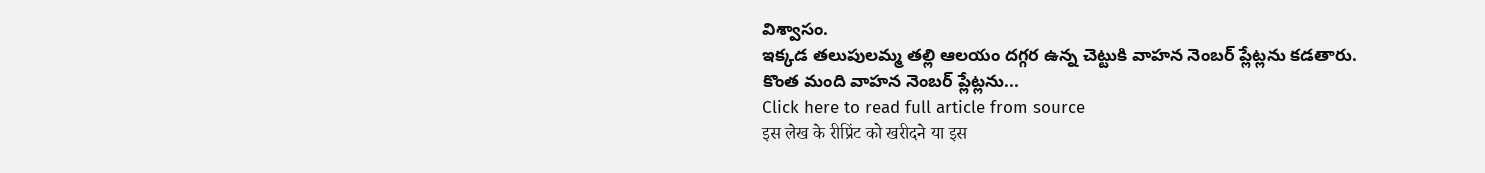విశ్వాసం.
ఇక్కడ తలుపులమ్మ తల్లి ఆలయం దగ్గర ఉన్న చెట్టుకి వాహన నెంబర్ ప్లేట్లను కడతారు. కొంత మంది వాహన నెంబర్ ప్లేట్లను...
Click here to read full article from source
इस लेख के रीप्रिंट को खरीदने या इस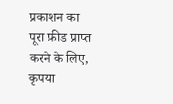प्रकाशन का पूरा फ़ीड प्राप्त करने के लिए, कृपया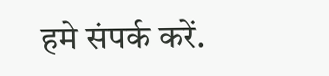हमे संपर्क करें.